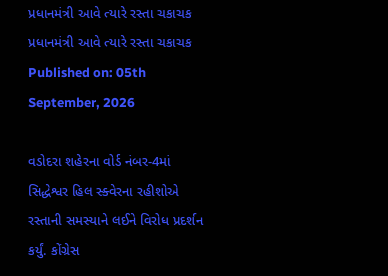પ્રધાનમંત્રી આવે ત્યારે રસ્તા ચકાચક
પ્રધાનમંત્રી આવે ત્યારે રસ્તા ચકાચક
Published on: 05th September, 2026

વડોદરા શહેરના વોર્ડ નંબર-4માં સિદ્ધેશ્વર હિલ સ્ક્વેરના રહીશોએ રસ્તાની સમસ્યાને લઈને વિરોધ પ્રદર્શન કર્યું. કોંગ્રેસ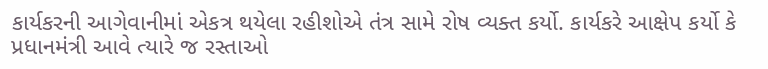કાર્યકરની આગેવાનીમાં એકત્ર થયેલા રહીશોએ તંત્ર સામે રોષ વ્યક્ત કર્યો. કાર્યકરે આક્ષેપ કર્યો કે પ્રધાનમંત્રી આવે ત્યારે જ રસ્તાઓ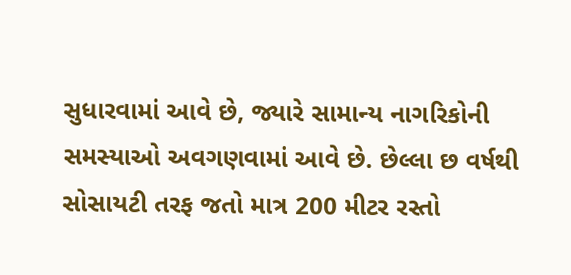સુધારવામાં આવે છે, જ્યારે સામાન્ય નાગરિકોની સમસ્યાઓ અવગણવામાં આવે છે. છેલ્લા છ વર્ષથી સોસાયટી તરફ જતો માત્ર 200 મીટર રસ્તો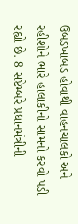ઉબડખાબડ હોવાથી વાહનચાલકો અને રહીશોને ભારે હાલાકીનો સામનો કરવો પડી રહ્યો છે. 8 સપ્ટેમ્બરે પ્રધાનમંત્રીની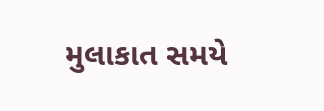મુલાકાત સમયે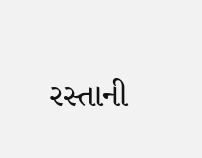રસ્તાની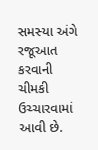સમસ્યા અંગે રજૂઆત કરવાની ચીમકી ઉચ્ચારવામાં આવી છે.